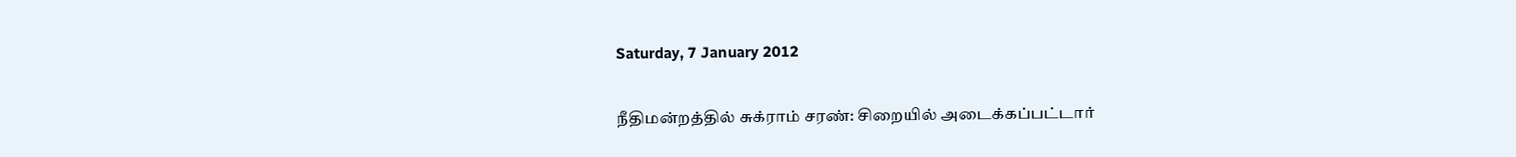Saturday, 7 January 2012

நீதிமன்றத்தில் சுக்ராம் சரண்: சிறையில் அடைக்கப்பட்டார்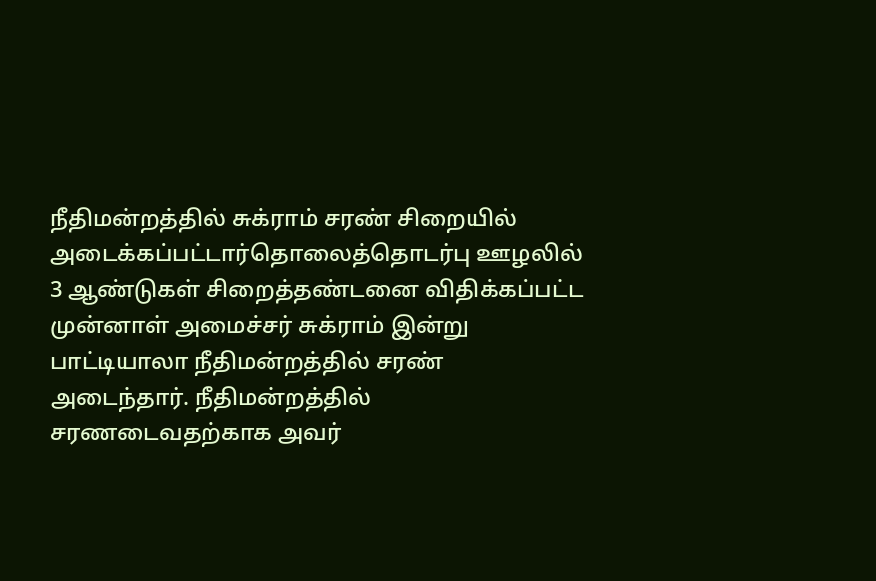நீதிமன்றத்தில் சுக்ராம் சரண் சிறையில் அடைக்கப்பட்டார்தொலைத்தொடர்பு ஊழலில் 3 ஆண்டுகள் சிறைத்தண்டனை விதிக்கப்பட்ட முன்னாள் அமைச்சர் சுக்ராம் இன்று பாட்டியாலா நீதிமன்றத்தில் சரண் அடைந்தார். நீதிமன்றத்தில் சரணடைவதற்காக அவர்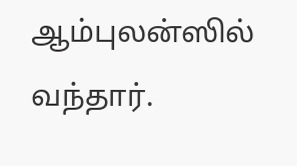ஆம்புலன்ஸில் வந்தார்.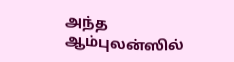அந்த ஆம்புலன்ஸில்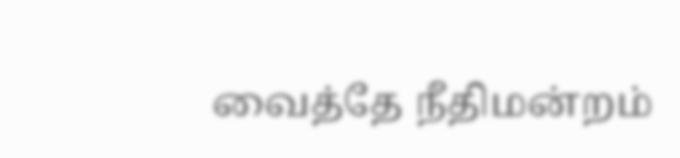வைத்தே நீதிமன்றம்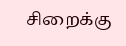சிறைக்கு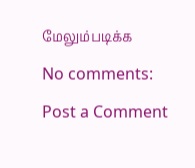மேலும்படிக்க

No comments:

Post a Comment